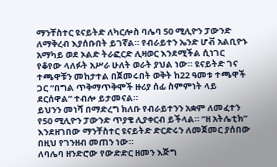ማንቸስተር ዩናይትድ ለካርሎስ ባሌባ 50 ሚሊዮን ፓውንድ ለማቅረብ እያሰቡበት ይገኛል። የብራይተን ኤንድ ሆቭ አልቢዮኑ አማካይ ወደ ኦልድ ትራፎርድ ሊዛወር እንደሚችል ሲነገር የቆየው ላለፉት አሥራ ሁለት ወራት ያህል ነው። ዩናይትድ ገና ተጫዋቹን መከታተል በጀመሩበት ወቅት ከ22 ዓመቱ ተጫዋች ጋር “በግል ጥቅማጥቅሞች ዙሪያ ሰፊ ስምምነት ላይ ደርሰዋል” ተብሎ ይታመናል።
ይህንን መነሻ በማድረግ ክለቡ የብራይተንን አቋም ለመፈተን የ50 ሚሊዮን ፓውንድ ጥያቄ ሊያቀርብ ይችላል። “ዘ አትሌቲክ” እንደዘገበው ማንቸስተር ዩናይትድ ድርድሩን ለመጀመር ያሰበው በዚህ የገንዘብ መጠን ነው።
ለባሌባ ዘንድሮው የውድድር ዘመን እጅግ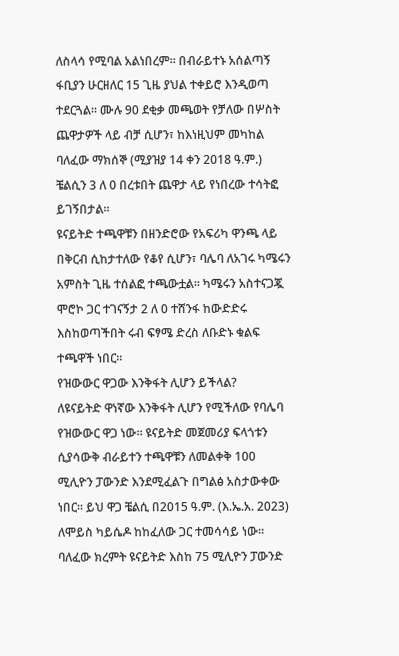ለስላሳ የሚባል አልነበረም። በብራይተኑ አሰልጣኝ ፋቢያን ሁርዘለር 15 ጊዜ ያህል ተቀይሮ እንዲወጣ ተደርጓል። ሙሉ 90 ደቂቃ መጫወት የቻለው በሦስት ጨዋታዎች ላይ ብቻ ሲሆን፣ ከእነዚህም መካከል ባለፈው ማክሰኞ (ሚያዝያ 14 ቀን 2018 ዓ.ም.) ቼልሲን 3 ለ 0 በረቱበት ጨዋታ ላይ የነበረው ተሳትፎ ይገኝበታል።
ዩናይትድ ተጫዋቹን በዘንድሮው የአፍሪካ ዋንጫ ላይ በቅርብ ሲከታተለው የቆየ ሲሆን፣ ባሌባ ለአገሩ ካሜሩን አምስት ጊዜ ተሰልፎ ተጫውቷል። ካሜሩን አስተናጋጇ ሞሮኮ ጋር ተገናኝታ 2 ለ 0 ተሸንፋ ከውድድሩ እስከወጣችበት ሩብ ፍፃሜ ድረስ ለቡድኑ ቁልፍ ተጫዋች ነበር።
የዝውውር ዋጋው እንቅፋት ሊሆን ይችላል?
ለዩናይትድ ዋነኛው እንቅፋት ሊሆን የሚችለው የባሌባ የዝውውር ዋጋ ነው። ዩናይትድ መጀመሪያ ፍላጎቱን ሲያሳውቅ ብራይተን ተጫዋቹን ለመልቀቅ 100 ሚሊዮን ፓውንድ እንደሚፈልጉ በግልፅ አስታውቀው ነበር። ይህ ዋጋ ቼልሲ በ2015 ዓ.ም. (እ.ኤ.አ. 2023) ለሞይስ ካይሴዶ ከከፈለው ጋር ተመሳሳይ ነው።
ባለፈው ክረምት ዩናይትድ እስከ 75 ሚሊዮን ፓውንድ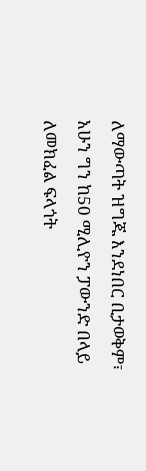ለማውጣት ዝግጁ እንደነበር ቢታወቅም፣ አሁን ግን ከ50 ሚሊዮን ፓውንድ በላይ ለመክፈል ፍላጎት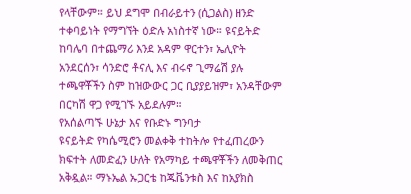የላቸውም። ይህ ደግሞ በብራይተን (ሲጋልስ) ዘንድ ተቀባይነት የማግኘት ዕድሉ አነስተኛ ነው። ዩናይትድ ከባሌባ በተጨማሪ እንደ አዳም ዋርተን፣ ኤሊዮት አንደርሰን፣ ሳንድሮ ቶናሊ እና ብሩኖ ጊማሬሽ ያሉ ተጫዋቾችን ስም ከዝውውር ጋር ቢያያይዝም፣ አንዳቸውም በርካሽ ዋጋ የሚገኙ አይደሉም።
የአሰልጣኙ ሁኔታ እና የቡድኑ ግንባታ
ዩናይትድ የካሴሚሮን መልቀቅ ተከትሎ የተፈጠረውን ክፍተት ለመድፈን ሁለት የአማካይ ተጫዋቾችን ለመቅጠር አቅዷል። ማኑኤል ኡጋርቴ ከጁቬንቱስ እና ከአያክስ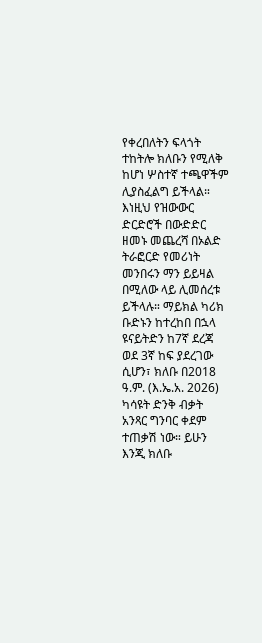የቀረበለትን ፍላጎት ተከትሎ ክለቡን የሚለቅ ከሆነ ሦስተኛ ተጫዋችም ሊያስፈልግ ይችላል።
እነዚህ የዝውውር ድርድሮች በውድድር ዘመኑ መጨረሻ በኦልድ ትራፎርድ የመሪነት መንበሩን ማን ይይዛል በሚለው ላይ ሊመሰረቱ ይችላሉ። ማይክል ካሪክ ቡድኑን ከተረከበ በኋላ ዩናይትድን ከ7ኛ ደረጃ ወደ 3ኛ ከፍ ያደረገው ሲሆን፣ ክለቡ በ2018 ዓ.ም. (እ.ኤ.አ. 2026) ካሳዩት ድንቅ ብቃት አንጻር ግንባር ቀደም ተጠቃሽ ነው። ይሁን እንጂ ክለቡ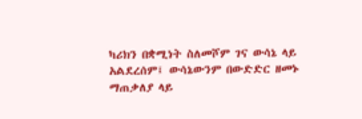ካሪክን በቋሚነት ስለመሾም ገና ውሳኔ ላይ አልደረሰም፤ ውሳኔውንም በውድድር ዘመኑ ማጠቃለያ ላይ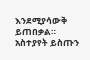እንደሚያሳውቅ ይጠበቃል።
አስተያየት ይስጡን